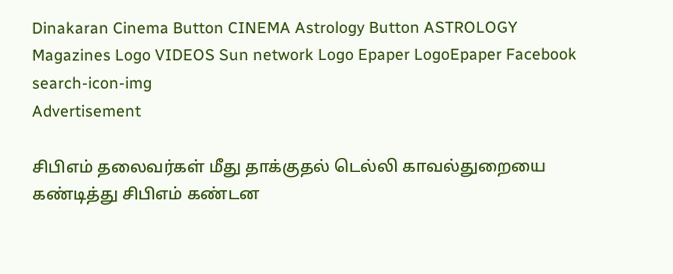Dinakaran Cinema Button CINEMA Astrology Button ASTROLOGY  Magazines Logo VIDEOS Sun network Logo Epaper LogoEpaper Facebook
search-icon-img
Advertisement

சிபிஎம் தலைவர்கள் மீது தாக்குதல் டெல்லி காவல்துறையை கண்டித்து சிபிஎம் கண்டன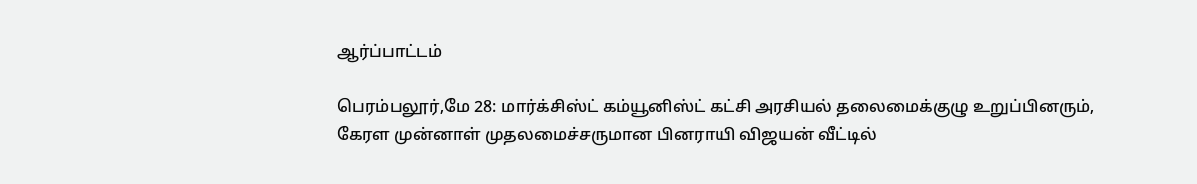ஆர்ப்பாட்டம்

பெரம்பலூர்,மே 28: மார்க்சிஸ்ட் கம்யூனிஸ்ட் கட்சி அரசியல் தலைமைக்குழு உறுப்பினரும், கேரள முன்னாள் முதலமைச்சருமான பினராயி விஜயன் வீட்டில்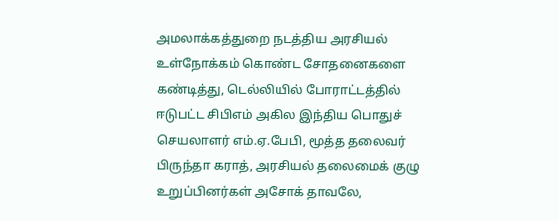அமலாக்கத்துறை நடத்திய அரசியல் உள்நோக்கம் கொண்ட சோதனைகளை கண்டித்து, டெல்லியில் போராட்டத்தில் ஈடுபட்ட சிபிஎம் அகில இந்திய பொதுச் செயலாளர் எம்.ஏ.பேபி, மூத்த தலைவர் பிருந்தா கராத், அரசியல் தலைமைக் குழு உறுப்பினர்கள் அசோக் தாவலே,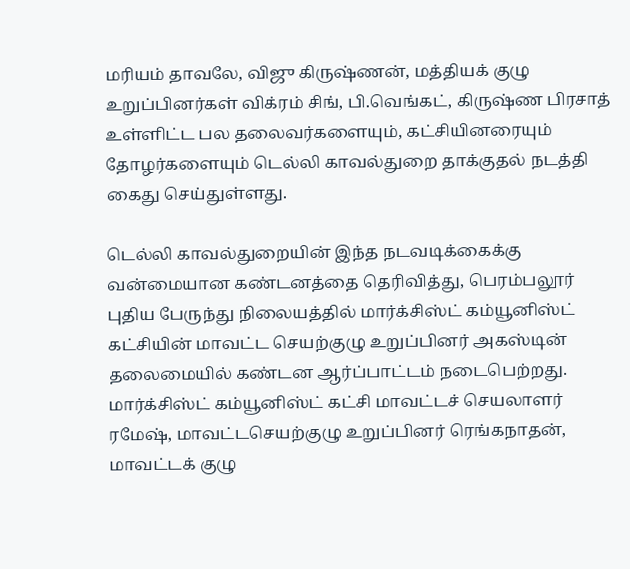மரியம் தாவலே, விஜு கிருஷ்ணன், மத்தியக் குழு உறுப்பினர்கள் விக்ரம் சிங், பி.வெங்கட், கிருஷ்ண பிரசாத் உள்ளிட்ட பல தலைவர்களையும், கட்சியினரையும் தோழர்களையும் டெல்லி காவல்துறை தாக்குதல் நடத்தி கைது செய்துள்ளது.

டெல்லி காவல்துறையின் இந்த நடவடிக்கைக்கு வன்மையான கண்டனத்தை தெரிவித்து, பெரம்பலூர் புதிய பேருந்து நிலையத்தில் மார்க்சிஸ்ட் கம்யூனிஸ்ட் கட்சியின் மாவட்ட செயற்குழு உறுப்பினர் அகஸ்டின் தலைமையில் கண்டன ஆர்ப்பாட்டம் நடைபெற்றது. மார்க்சிஸ்ட் கம்யூனிஸ்ட் கட்சி மாவட்டச் செயலாளர் ரமேஷ், மாவட்டசெயற்குழு உறுப்பினர் ரெங்கநாதன், மாவட்டக் குழு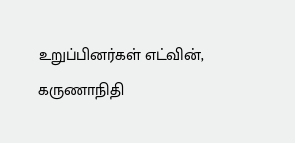உறுப்பினர்கள் எட்வின், கருணாநிதி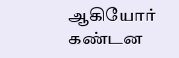ஆகியோர் கண்டன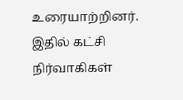உரையாற்றினர். இதில் கட்சி நிர்வாகிகள்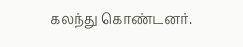கலந்து கொண்டனர்.